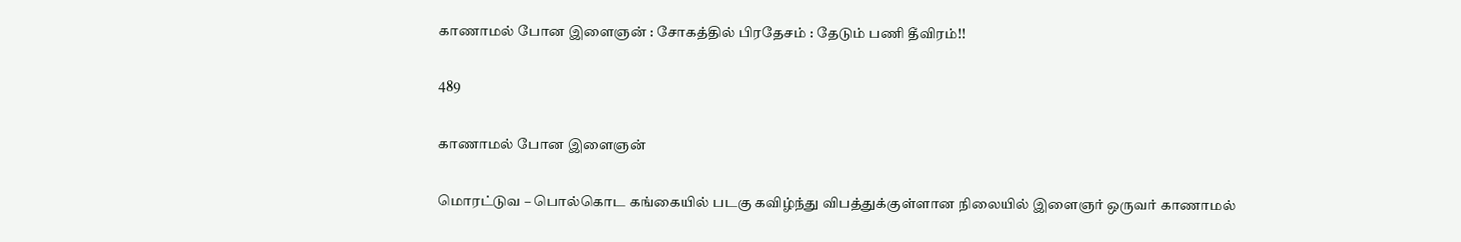காணாமல் போன இளைஞன் : சோகத்தில் பிரதேசம் : தேடும் பணி தீவிரம்!!

489

காணாமல் போன இளைஞன்

மொரட்டுவ – பொல்கொட கங்கையில் படகு கவிழ்ந்து விபத்துக்குள்ளான நிலையில் இளைஞர் ஒருவர் காணாமல்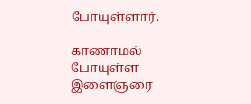போயுள்ளார்.

காணாமல் போயுள்ள இளைஞரை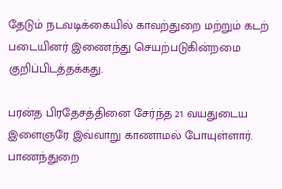தேடும் நடவடிக்கையில் காவற்துறை மற்றும் கடற் படையினர் இணைந்து செயற்படுகின்றமை குறிப்பிடத்தக்கது.

பரன்த பிரதேசத்தினை சேர்ந்த 21 வயதுடைய இளைஞரே இவ்வாறு காணாமல் போயுள்ளார். பாணந்துறை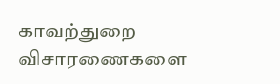காவற்துறை விசாரணைகளை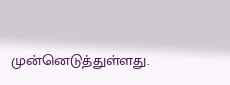முன்னெடுத்துள்ளது.